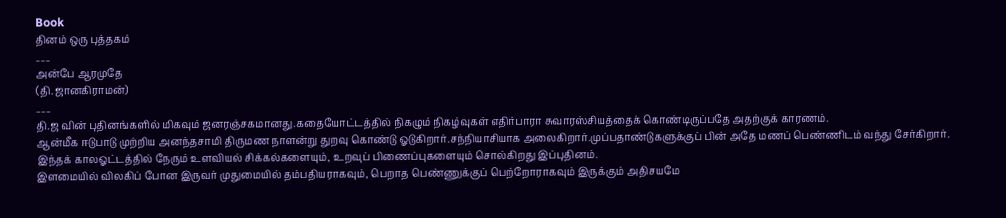Book
தினம் ஒரு புத்தகம்
___
அன்பே ஆரமுதே
(தி.ஜானகிராமன்)
___
தி.ஜ வின் புதினங்களில் மிகவும் ஜனரஞ்சகமானது.கதையோட்டத்தில் நிகழும் நிகழ்வுகள் எதிர்பாரா சுவாரஸ்சியத்தைக் கொண்டிருப்பதே அதற்குக் காரணம்.
ஆன்மீக ஈடுபாடு முற்றிய அனந்தசாமி திருமண நாளன்று துறவு கொண்டு ஓடுகிறார்.சந்நியாசியாக அலைகிறார்.முப்பதாண்டுகளுக்குப் பின் அதே மணப் பெண்ணிடம் வந்து சேர்கிறார்.
இந்தக் காலஓட்டத்தில் நேரும் உளவியல் சிக்கல்களையும், உறவுப் பிணைப்புகளையும் சொல்கிறது இப்புதினம்.
இளமையில் விலகிப் போன இருவர் முதுமையில் தம்பதியராகவும், பெறாத பெண்ணுக்குப் பெற்றோராகவும் இருக்கும் அதிசயமே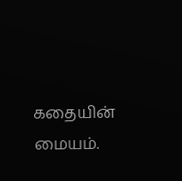கதையின் மையம்.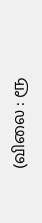(விலை : ரூ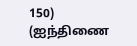150)
(ஐந்திணை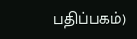பதிப்பகம்)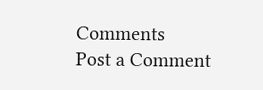Comments
Post a Comment